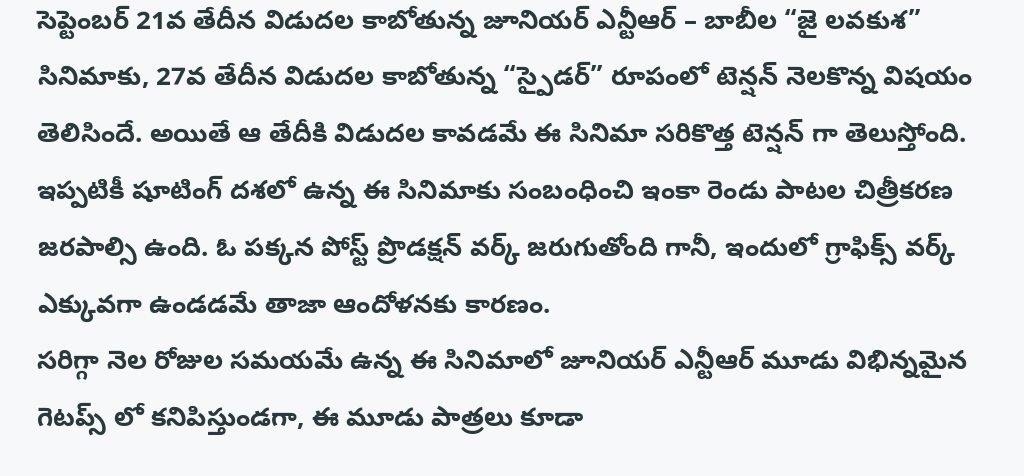సెప్టెంబర్ 21వ తేదీన విడుదల కాబోతున్న జూనియర్ ఎన్టీఆర్ – బాబీల “జై లవకుశ” సినిమాకు, 27వ తేదీన విడుదల కాబోతున్న “స్పైడర్” రూపంలో టెన్షన్ నెలకొన్న విషయం తెలిసిందే. అయితే ఆ తేదీకి విడుదల కావడమే ఈ సినిమా సరికొత్త టెన్షన్ గా తెలుస్తోంది. ఇప్పటికీ షూటింగ్ దశలో ఉన్న ఈ సినిమాకు సంబంధించి ఇంకా రెండు పాటల చిత్రీకరణ జరపాల్సి ఉంది. ఓ పక్కన పోస్ట్ ప్రొడక్షన్ వర్క్ జరుగుతోంది గానీ, ఇందులో గ్రాఫిక్స్ వర్క్ ఎక్కువగా ఉండడమే తాజా ఆందోళనకు కారణం.
సరిగ్గా నెల రోజుల సమయమే ఉన్న ఈ సినిమాలో జూనియర్ ఎన్టీఆర్ మూడు విభిన్నమైన గెటప్స్ లో కనిపిస్తుండగా, ఈ మూడు పాత్రలు కూడా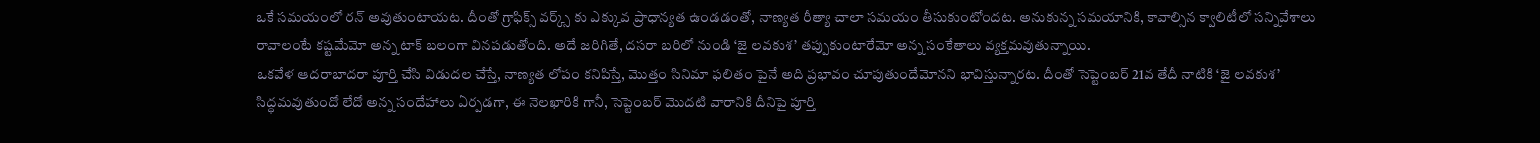ఒకే సమయంలో రన్ అవుతుంటాయట. దీంతో గ్రాఫిక్స్ వర్క్స్ కు ఎక్కువ ప్రాధాన్యత ఉండడంతో, నాణ్యత రీత్యా చాలా సమయం తీసుకుంటోందట. అనుకున్న సమయానికి, కావాల్సిన క్వాలిటీలో సన్నివేశాలు రావాలంటే కష్టమేమో అన్న టాక్ బలంగా వినపడుతోంది. అదే జరిగితే, దసరా బరిలో నుండి ‘జై లవకుశ’ తప్పుకుంటారేమో అన్న సంకేతాలు వ్యక్తమవుతున్నాయి.
ఒకవేళ ఆదరాబాదరా పూర్తి చేసి విడుదల చేస్తే, నాణ్యత లోపం కనిపిస్తే, మొత్తం సినిమా ఫలితం పైనే అది ప్రభావం చూపుతుందేమోనని భావిస్తున్నారట. దీంతో సెప్టెంబర్ 21వ తేదీ నాటికి ‘జై లవకుశ’ సిద్ధమవుతుందో లేదో అన్న సందేహాలు ఏర్పడగా, ఈ నెలఖారికి గానీ, సెప్టెంబర్ మొదటి వారానికి దీనిపై పూర్తి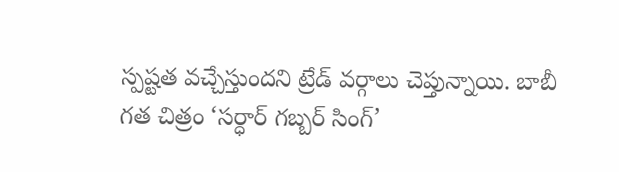స్పష్టత వచ్చేస్తుందని ట్రేడ్ వర్గాలు చెప్తున్నాయి. బాబీ గత చిత్రం ‘సర్ధార్ గబ్బర్ సింగ్’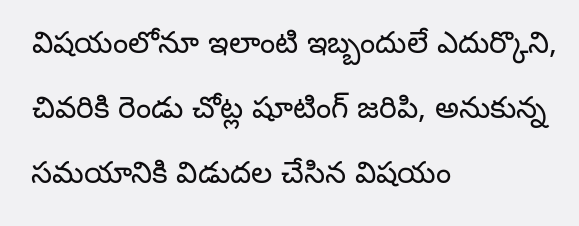విషయంలోనూ ఇలాంటి ఇబ్బందులే ఎదుర్కొని, చివరికి రెండు చోట్ల షూటింగ్ జరిపి, అనుకున్న సమయానికి విడుదల చేసిన విషయం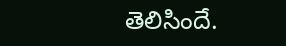తెలిసిందే.